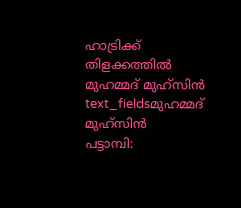ഹാട്രിക്ക് തിളക്കത്തിൽ മുഹമ്മദ് മുഹ്സിൻ
text_fieldsമുഹമ്മദ് മുഹ്സിൻ
പട്ടാമ്പി: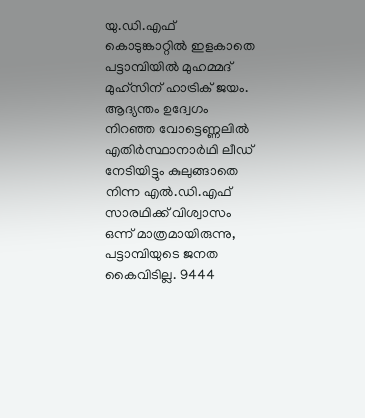യു.ഡി.എഫ് കൊടുങ്കാറ്റിൽ ഇളകാതെ പട്ടാമ്പിയിൽ മുഹമ്മദ് മുഹ്സിന് ഹാട്രിക് ജയം. ആദ്യന്തം ഉദ്വേഗം നിറഞ്ഞ വോട്ടെണ്ണലിൽ എതിർസ്ഥാനാർഥി ലീഡ് നേടിയിട്ടും കുലുങ്ങാതെ നിന്ന എൽ.ഡി.എഫ് സാരഥിക്ക് വിശ്വാസം ഒന്ന് മാത്രമായിരുന്നു, പട്ടാമ്പിയുടെ ജനത കൈവിടില്ല. 9444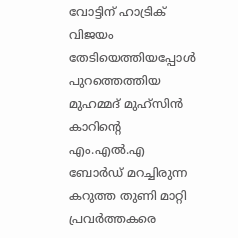വോട്ടിന് ഹാട്രിക് വിജയം തേടിയെത്തിയപ്പോൾ പുറത്തെത്തിയ മുഹമ്മദ് മുഹ്സിൻ കാറിന്റെ എം.എൽ.എ ബോർഡ് മറച്ചിരുന്ന കറുത്ത തുണി മാറ്റി പ്രവർത്തകരെ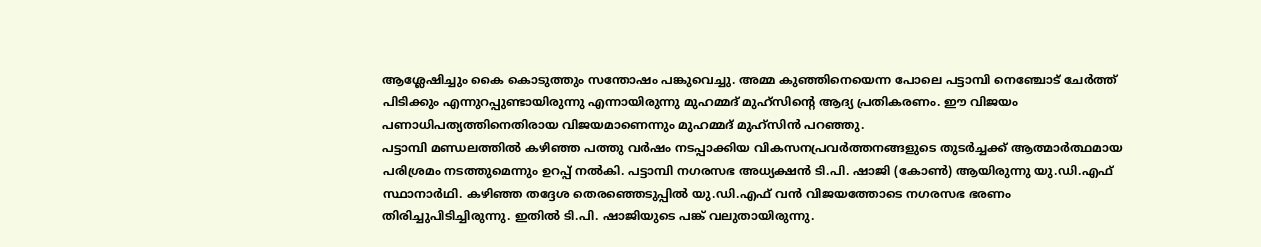ആശ്ലേഷിച്ചും കൈ കൊടുത്തും സന്തോഷം പങ്കുവെച്ചു. അമ്മ കുഞ്ഞിനെയെന്ന പോലെ പട്ടാമ്പി നെഞ്ചോട് ചേർത്ത് പിടിക്കും എന്നുറപ്പുണ്ടായിരുന്നു എന്നായിരുന്നു മുഹമ്മദ് മുഹ്സിന്റെ ആദ്യ പ്രതികരണം. ഈ വിജയം പണാധിപത്യത്തിനെതിരായ വിജയമാണെന്നും മുഹമ്മദ് മുഹ്സിൻ പറഞ്ഞു.
പട്ടാമ്പി മണ്ഡലത്തിൽ കഴിഞ്ഞ പത്തു വർഷം നടപ്പാക്കിയ വികസനപ്രവർത്തനങ്ങളുടെ തുടർച്ചക്ക് ആത്മാർത്ഥമായ പരിശ്രമം നടത്തുമെന്നും ഉറപ്പ് നൽകി. പട്ടാമ്പി നഗരസഭ അധ്യക്ഷൻ ടി.പി. ഷാജി (കോൺ) ആയിരുന്നു യു.ഡി.എഫ് സ്ഥാനാർഥി. കഴിഞ്ഞ തദ്ദേശ തെരഞ്ഞെടുപ്പിൽ യു.ഡി.എഫ് വൻ വിജയത്തോടെ നഗരസഭ ഭരണം തിരിച്ചുപിടിച്ചിരുന്നു. ഇതിൽ ടി.പി. ഷാജിയുടെ പങ്ക് വലുതായിരുന്നു.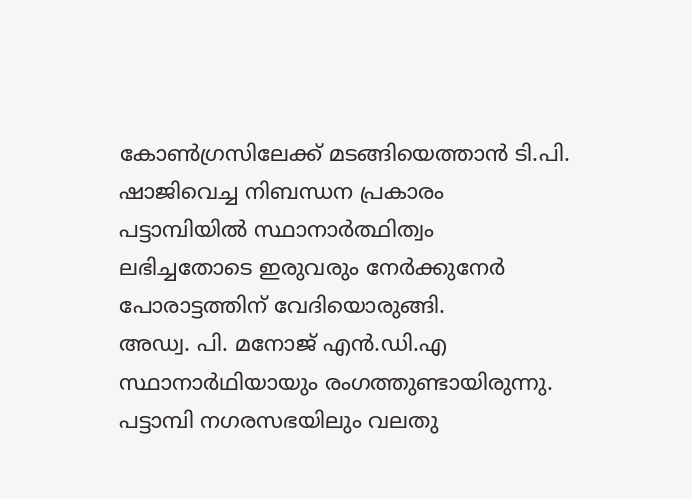കോൺഗ്രസിലേക്ക് മടങ്ങിയെത്താൻ ടി.പി. ഷാജിവെച്ച നിബന്ധന പ്രകാരം പട്ടാമ്പിയിൽ സ്ഥാനാർത്ഥിത്വം ലഭിച്ചതോടെ ഇരുവരും നേർക്കുനേർ പോരാട്ടത്തിന് വേദിയൊരുങ്ങി.
അഡ്വ. പി. മനോജ് എൻ.ഡി.എ സ്ഥാനാർഥിയായും രംഗത്തുണ്ടായിരുന്നു. പട്ടാമ്പി നഗരസഭയിലും വലതു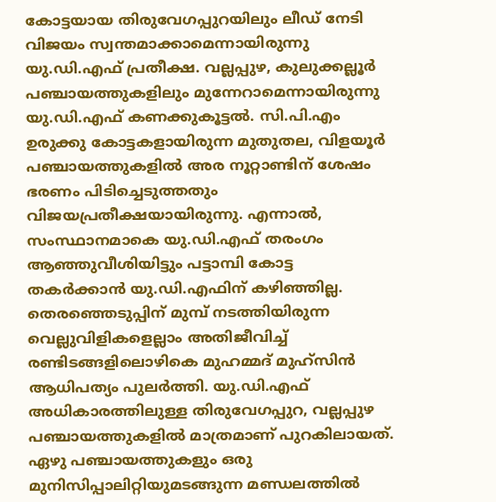കോട്ടയായ തിരുവേഗപ്പുറയിലും ലീഡ് നേടി വിജയം സ്വന്തമാക്കാമെന്നായിരുന്നു യു.ഡി.എഫ് പ്രതീക്ഷ. വല്ലപ്പുഴ, കുലുക്കല്ലൂർ പഞ്ചായത്തുകളിലും മുന്നേറാമെന്നായിരുന്നു യു.ഡി.എഫ് കണക്കുകൂട്ടൽ. സി.പി.എം ഉരുക്കു കോട്ടകളായിരുന്ന മുതുതല, വിളയൂർ പഞ്ചായത്തുകളിൽ അര നൂറ്റാണ്ടിന് ശേഷം ഭരണം പിടിച്ചെടുത്തതും വിജയപ്രതീക്ഷയായിരുന്നു. എന്നാൽ, സംസ്ഥാനമാകെ യു.ഡി.എഫ് തരംഗം ആഞ്ഞുവീശിയിട്ടും പട്ടാമ്പി കോട്ട തകർക്കാൻ യു.ഡി.എഫിന് കഴിഞ്ഞില്ല. തെരഞ്ഞെടുപ്പിന് മുമ്പ് നടത്തിയിരുന്ന വെല്ലുവിളികളെല്ലാം അതിജീവിച്ച് രണ്ടിടങ്ങളിലൊഴികെ മുഹമ്മദ് മുഹ്സിൻ ആധിപത്യം പുലർത്തി. യു.ഡി.എഫ് അധികാരത്തിലുള്ള തിരുവേഗപ്പുറ, വല്ലപ്പുഴ പഞ്ചായത്തുകളിൽ മാത്രമാണ് പുറകിലായത്.
ഏഴു പഞ്ചായത്തുകളും ഒരു മുനിസിപ്പാലിറ്റിയുമടങ്ങുന്ന മണ്ഡലത്തിൽ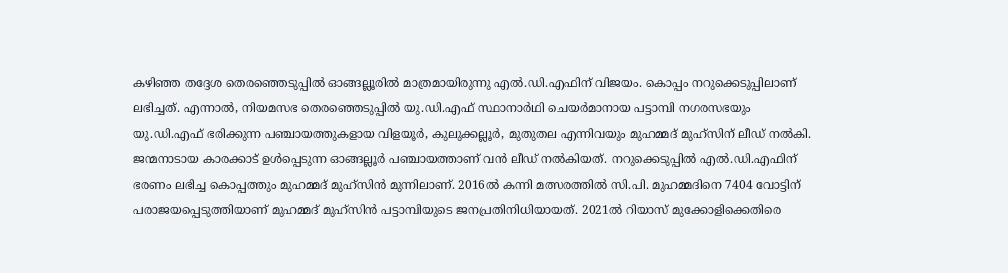കഴിഞ്ഞ തദ്ദേശ തെരഞ്ഞെടുപ്പിൽ ഓങ്ങല്ലൂരിൽ മാത്രമായിരുന്നു എൽ.ഡി.എഫിന് വിജയം. കൊപ്പം നറുക്കെടുപ്പിലാണ് ലഭിച്ചത്. എന്നാൽ, നിയമസഭ തെരഞ്ഞെടുപ്പിൽ യു.ഡി.എഫ് സ്ഥാനാർഥി ചെയർമാനായ പട്ടാമ്പി നഗരസഭയും യു.ഡി.എഫ് ഭരിക്കുന്ന പഞ്ചായത്തുകളായ വിളയൂർ, കുലുക്കല്ലൂർ, മുതുതല എന്നിവയും മുഹമ്മദ് മുഹ്സിന് ലീഡ് നൽകി. ജന്മനാടായ കാരക്കാട് ഉൾപ്പെടുന്ന ഓങ്ങല്ലൂർ പഞ്ചായത്താണ് വൻ ലീഡ് നൽകിയത്. നറുക്കെടുപ്പിൽ എൽ.ഡി.എഫിന് ഭരണം ലഭിച്ച കൊപ്പത്തും മുഹമ്മദ് മുഹ്സിൻ മുന്നിലാണ്. 2016ൽ കന്നി മത്സരത്തിൽ സി.പി. മുഹമ്മദിനെ 7404 വോട്ടിന് പരാജയപ്പെടുത്തിയാണ് മുഹമ്മദ് മുഹ്സിൻ പട്ടാമ്പിയുടെ ജനപ്രതിനിധിയായത്. 2021ൽ റിയാസ് മുക്കോളിക്കെതിരെ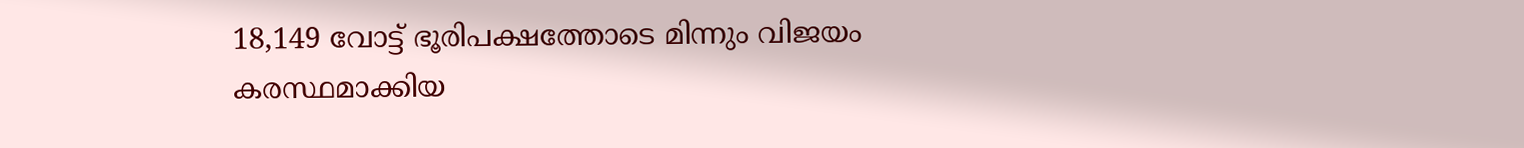18,149 വോട്ട് ഭൂരിപക്ഷത്തോടെ മിന്നും വിജയം കരസ്ഥമാക്കിയ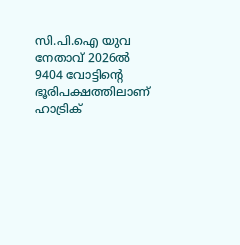സി.പി.ഐ യുവ നേതാവ് 2026ൽ 9404 വോട്ടിന്റെ ഭൂരിപക്ഷത്തിലാണ് ഹാട്രിക്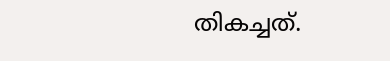തികച്ചത്.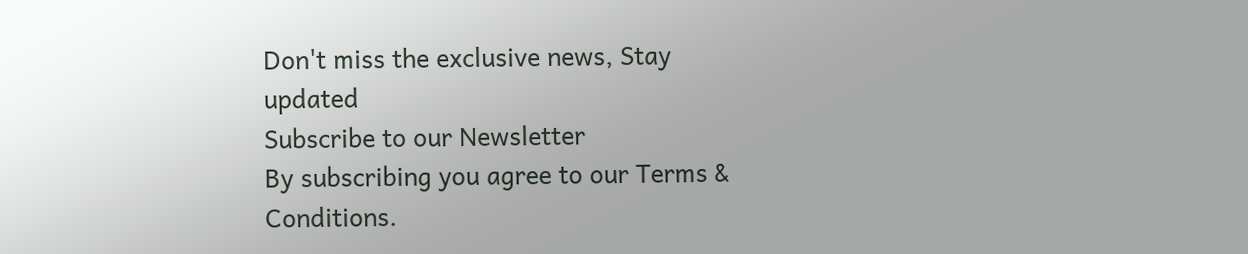Don't miss the exclusive news, Stay updated
Subscribe to our Newsletter
By subscribing you agree to our Terms & Conditions.